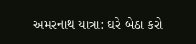અમરનાથ યાત્રા: ઘરે બેઠા કરો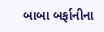બાબા બર્ફાનીના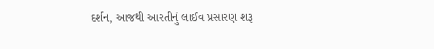દર્શન, આજથી આરતીનું લાઈવ પ્રસારણ શરૂ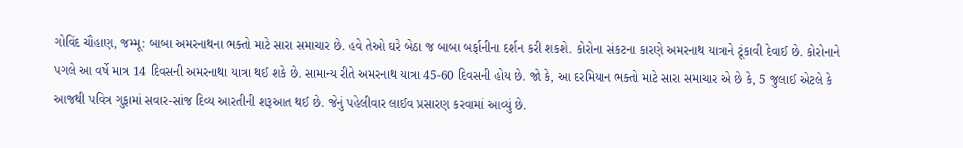ગોવિંદ ચૌહાણ, જમ્મૂ: બાબા અમરનાથના ભક્તો માટે સારા સમાચાર છે. હવે તેઓ ઘરે બેઠા જ બાબા બર્ફાનીના દર્શન કરી શકશે. કોરોના સંકટના કારણે અમરનાથ યાત્રાને ટૂંકાવી દેવાઈ છે. કોરોનાને પગલે આ વર્ષે માત્ર 14 દિવસની અમરનાથા યાત્રા થઈ શકે છે. સામાન્ય રીતે અમરનાથ યાત્રા 45-60 દિવસની હોય છે. જો કે, આ દરમિયાન ભક્તો માટે સારા સમાચાર એ છે કે, 5 જુલાઈ એટલે કે આજથી પવિત્ર ગુફામાં સવાર-સાંજ દિવ્ય આરતીની શરૂઆત થઈ છે. જેનું પહેલીવાર લાઈવ પ્રસારણ કરવામાં આવ્યું છે.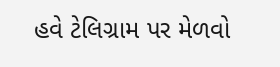હવે ટેલિગ્રામ પર મેળવો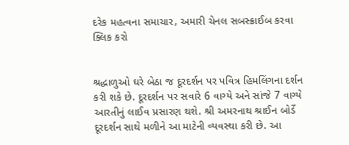દરેક મહત્વના સમાચાર, અમારી ચેનલ સબસ્ક્રાઈબ કરવા ક્લિક કરો


શ્રદ્ધાળુઓ ઘરે બેઠા જ દૂરદર્શન પર પવિત્ર હિમલિંગના દર્શન કરી શકે છે. દૂરદર્શન પર સવારે 6 વાગ્યે અને સાંજે 7 વાગ્યે આરતીનું લાઈવ પ્રસારણ થશે. શ્રી અમરનાથ શ્રાઈન બોર્ડે દૂરદર્શન સાથે મળીને આ માટેની વ્યવસ્થા કરી છે. આ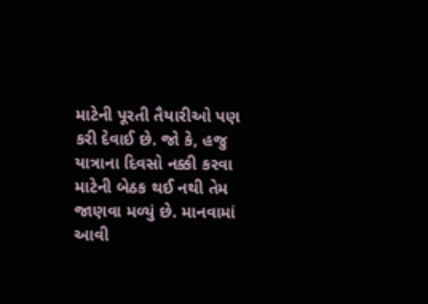માટેની પૂરતી તૈયારીઓ પણ કરી દેવાઈ છે. જો કે, હજુ યાત્રાના દિવસો નક્કી કરવા માટેની બેઠક થઈ નથી તેમ જાણવા મળ્યું છે. માનવામાં આવી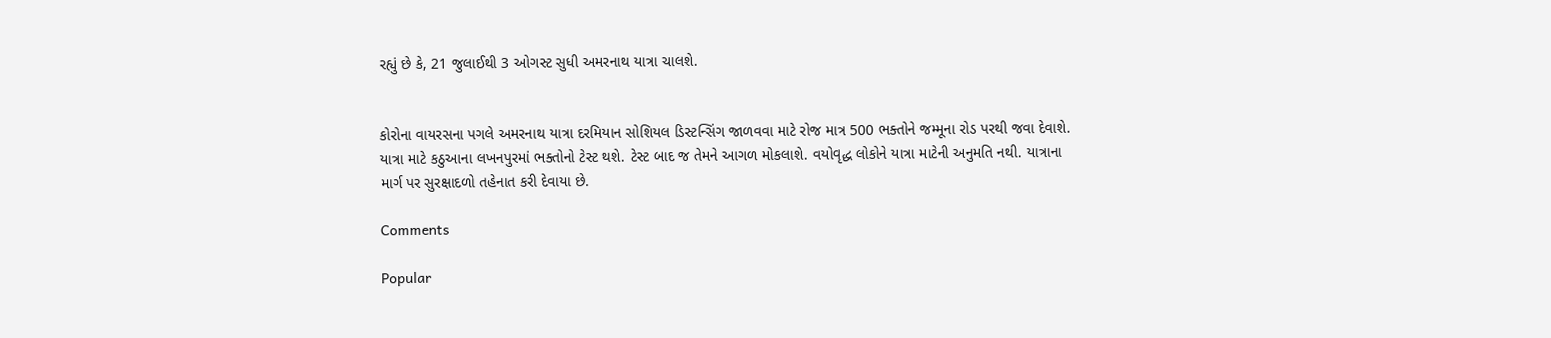રહ્યું છે કે, 21 જુલાઈથી 3 ઓગસ્ટ સુધી અમરનાથ યાત્રા ચાલશે.


કોરોના વાયરસના પગલે અમરનાથ યાત્રા દરમિયાન સોશિયલ ડિસ્ટન્સિંગ જાળવવા માટે રોજ માત્ર 500 ભક્તોને જમ્મૂના રોડ પરથી જવા દેવાશે. યાત્રા માટે કઠુઆના લખનપુરમાં ભક્તોનો ટેસ્ટ થશે. ટેસ્ટ બાદ જ તેમને આગળ મોકલાશે. વયોવૃદ્ધ લોકોને યાત્રા માટેની અનુમતિ નથી. યાત્રાના માર્ગ પર સુરક્ષાદળો તહેનાત કરી દેવાયા છે.

Comments

Popular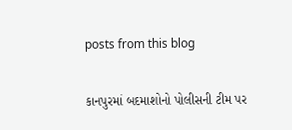posts from this blog

કાનપુરમાં બદમાશોનો પોલીસની ટીમ પર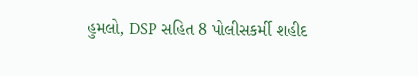હુમલો, DSP સહિત 8 પોલીસકર્મી શહીદ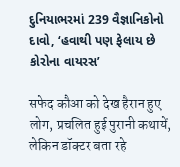દુનિયાભરમાં 239 વૈજ્ઞાનિકોનો દાવો, ‘હવાથી પણ ફેલાય છે કોરોના વાયરસ’

सफेद कौआ को देख हैरान हुए लोग, प्रचलित हुई पुरानी कथायें, लेकिन डॉक्टर बता रहे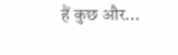हैं कुछ और...